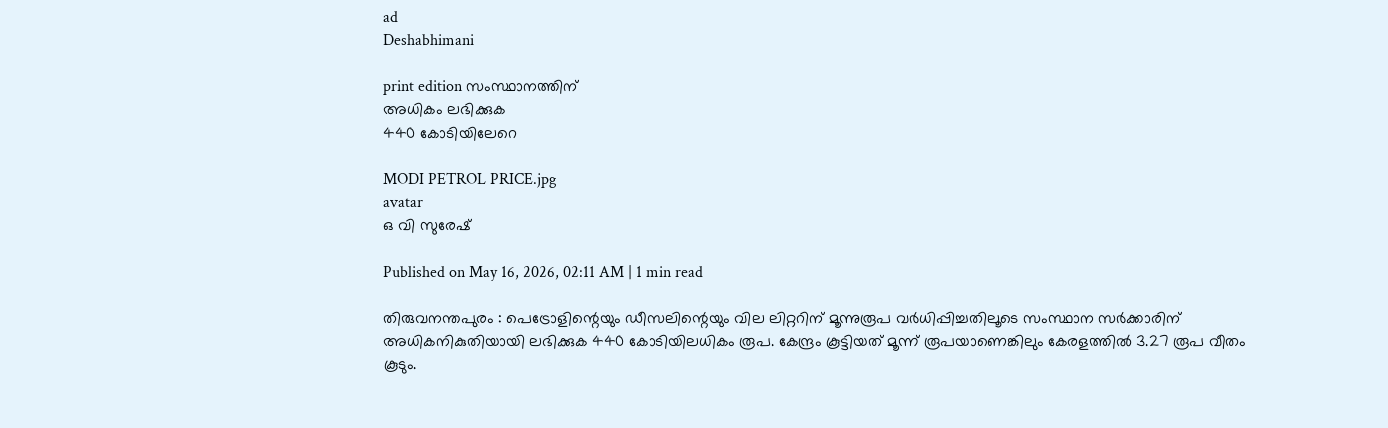ad
Deshabhimani

print edition സംസ്ഥാനത്തിന്
അധികം ലഭിക്കുക
440 കോടിയിലേറെ

MODI PETROL PRICE.jpg
avatar
ഒ വി സുരേഷ്‌

Published on May 16, 2026, 02:11 AM | 1 min read

തിരുവനന്തപുരം : പെട്രോളിന്റെയും ഡീസലിന്റെയും വില ലിറ്ററിന്‌ മൂന്നുരൂപ വർധിപ്പിച്ചതിലൂടെ സംസ്ഥാന സർക്കാരിന്‌ അധികനികുതിയായി ലഭിക്കുക 440 കോടിയിലധികം രൂപ. കേന്ദ്രം കൂട്ടിയത്‌ മൂന്ന് രൂപയാണെങ്കിലും കേരളത്തിൽ 3.27 രൂപ വീതം കൂടും.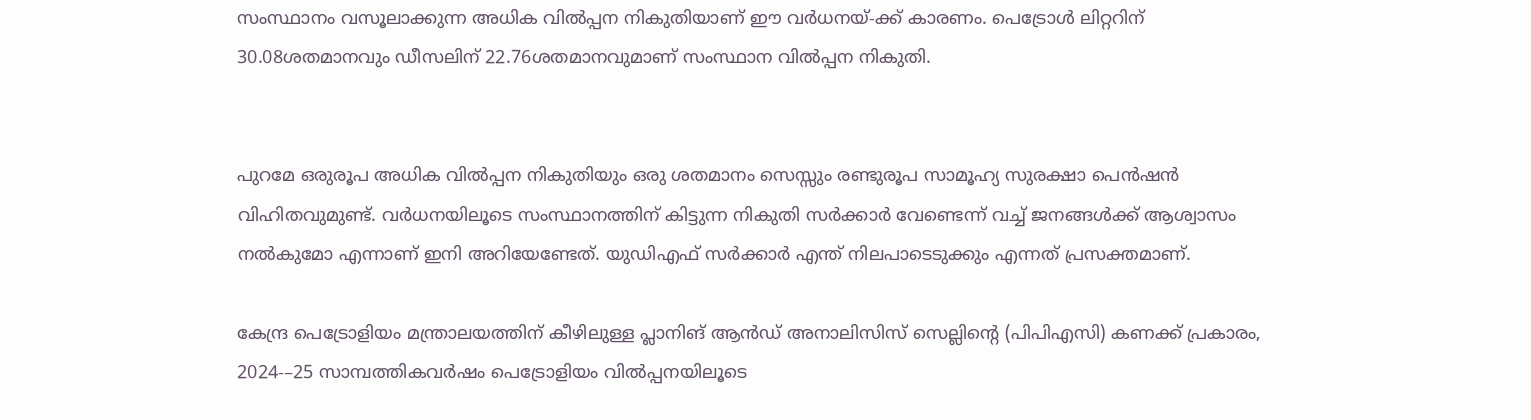സംസ്ഥാനം വസൂലാക്കുന്ന അധിക വിൽപ്പന നികുതിയാണ്‌ ഇ‍ൗ വർധനയ്-ക്ക് കാരണം. പെട്രോൾ ലിറ്ററിന്‌ 30.08ശതമാനവും ഡീസലിന്‌ 22.76ശതമാനവുമാണ്‌ സംസ്ഥാന വിൽപ്പന നികുതി.


പുറമേ ഒരുരൂപ അധിക വിൽപ്പന നികുതിയും ഒരു ശതമാനം സെസ്സും രണ്ടുരൂപ സാമൂഹ്യ സുരക്ഷാ പെൻഷൻ വിഹിതവുമുണ്ട്‌. വർധനയിലൂടെ സംസ്ഥാനത്തിന്‌ കിട്ടുന്ന നികുതി സർക്കാർ വേണ്ടെന്ന്‌ വച്ച്‌ ജനങ്ങൾക്ക്‌ ആശ്വാസം നൽകുമോ എന്നാണ്‌ ഇനി അറിയേണ്ടേത്‌. യുഡിഎഫ്‌ സർക്കാർ എന്ത്‌ നിലപാടെടുക്കും എന്നത്‌ പ്രസക്തമാണ്‌.

കേന്ദ്ര പെട്രോളിയം മന്ത്രാലയത്തിന് കീഴിലുള്ള പ്ലാനിങ്‌ ആൻഡ് അനാലിസിസ് സെല്ലിന്റെ (പിപിഎസി) കണക്ക്‌ പ്രകാരം, 2024-–25 സാമ്പത്തികവർഷം പെട്രോളിയം വിൽപ്പനയിലൂടെ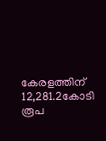കേരളത്തിന്‌ 12,281.2കോടി രൂപ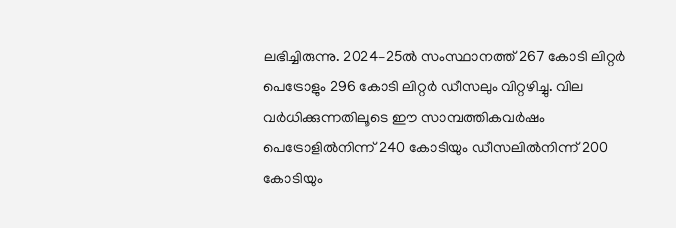ലഭിച്ചിരുന്നു. 2024–25ൽ സംസ്ഥാനത്ത്‌ 267 കോടി ലിറ്റർ പെട്രോളും 296 കോടി ലിറ്റർ ഡീസലും വിറ്റഴിച്ചു. വില വർധിക്കുന്നതിലൂടെ ഇ‍ൗ സാമ്പത്തികവർഷം പെട്രോളിൽനിന്ന്‌ 240 കോടിയും ഡീസലിൽനിന്ന്‌ 200 കോടിയും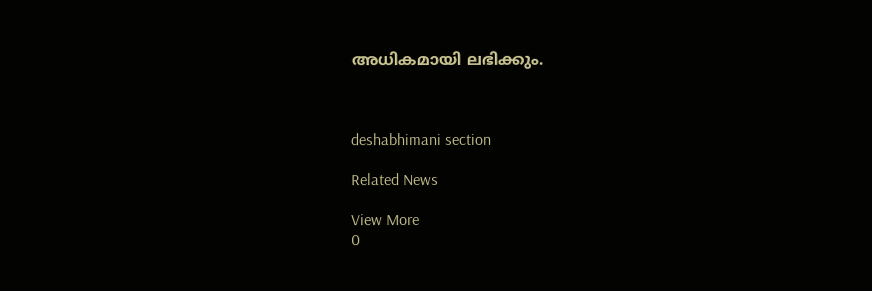അധികമായി ലഭിക്കും.



deshabhimani section

Related News

View More
0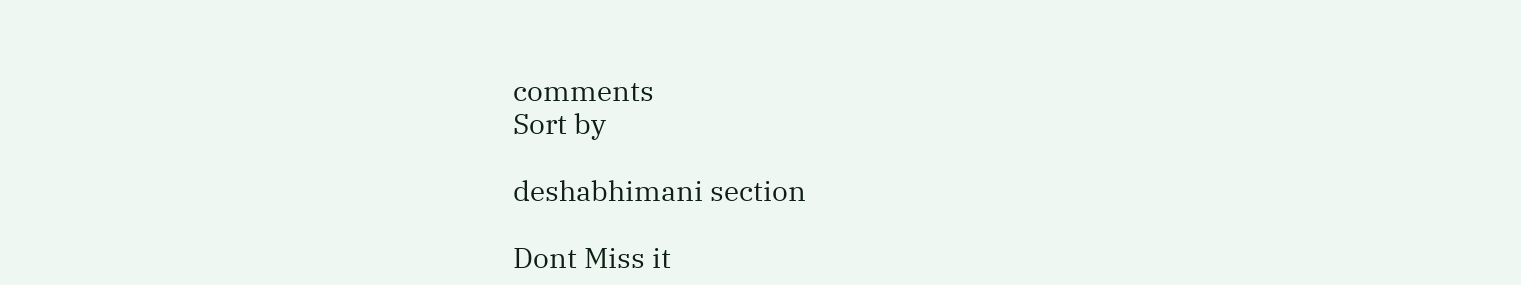comments
Sort by

deshabhimani section

Dont Miss it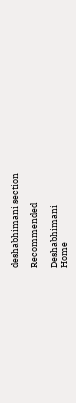deshabhimani section

Recommended

Deshabhimani
Home